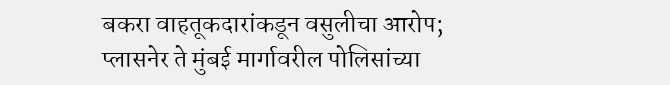बकरा वाहतूकदारांकडून वसुलीचा आरोप; प्लासनेर ते मुंबई मार्गावरील पोलिसांच्या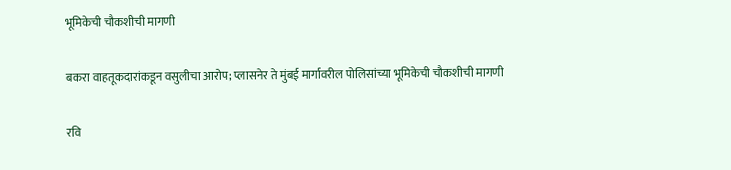भूमिकेची चौकशीची मागणी

बकरा वाहतूकदारांकडून वसुलीचा आरोप; प्लासनेर ते मुंबई मार्गावरील पोलिसांच्या भूमिकेची चौकशीची मागणी

रवि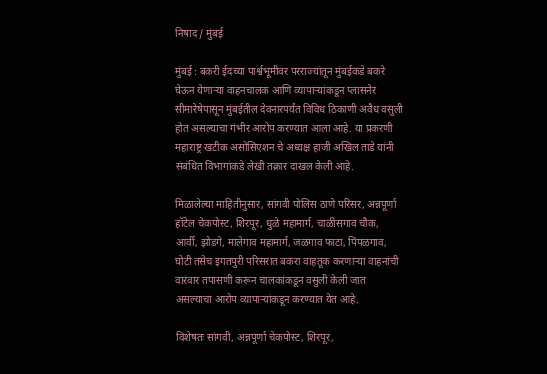निषाद / मुंबई

मुंबई : बकरी ईदच्या पार्श्वभूमीवर परराज्यांतून मुंबईकडे बकरे घेऊन येणाऱ्या वाहनचालक आणि व्यापाऱ्यांकडून प्लासनेर सीमारेषेपासून मुंबईतील देवनारपर्यंत विविध ठिकाणी अवैध वसुली होत असल्याचा गंभीर आरोप करण्यात आला आहे. या प्रकरणी महाराष्ट्र खटीक असोसिएशन चे अध्यक्ष हाजी अखिल ताडे यांनी संबंधित विभागांकडे लेखी तक्रार दाखल केली आहे.

मिळालेल्या माहितीनुसार, सांगवी पोलिस ठाणे परिसर, अन्नपूर्णा हॉटेल चेकपोस्ट, शिरपूर, धुळे महामार्ग, चाळीसगाव चौक, आर्वी, झोडगे, मालेगाव महामार्ग, जळगाव फाटा, पिंपळगाव, घोटी तसेच इगतपुरी परिसरात बकरा वाहतूक करणाऱ्या वाहनांची वारंवार तपासणी करून चालकांकडून वसुली केली जात असल्याचा आरोप व्यापाऱ्यांकडून करण्यात येत आहे.

विशेषतः सांगवी, अन्नपूर्णा चेकपोस्ट, शिरपूर,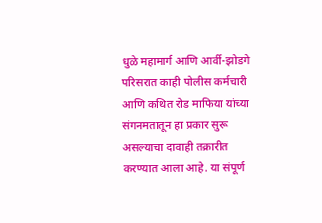धुळे महामार्ग आणि आर्वी-झोडगे परिसरात काही पोलीस कर्मचारी आणि कथित रोड माफिया यांच्या संगनमतातून हा प्रकार सुरू असल्याचा दावाही तक्रारीत करण्यात आला आहे. या संपूर्ण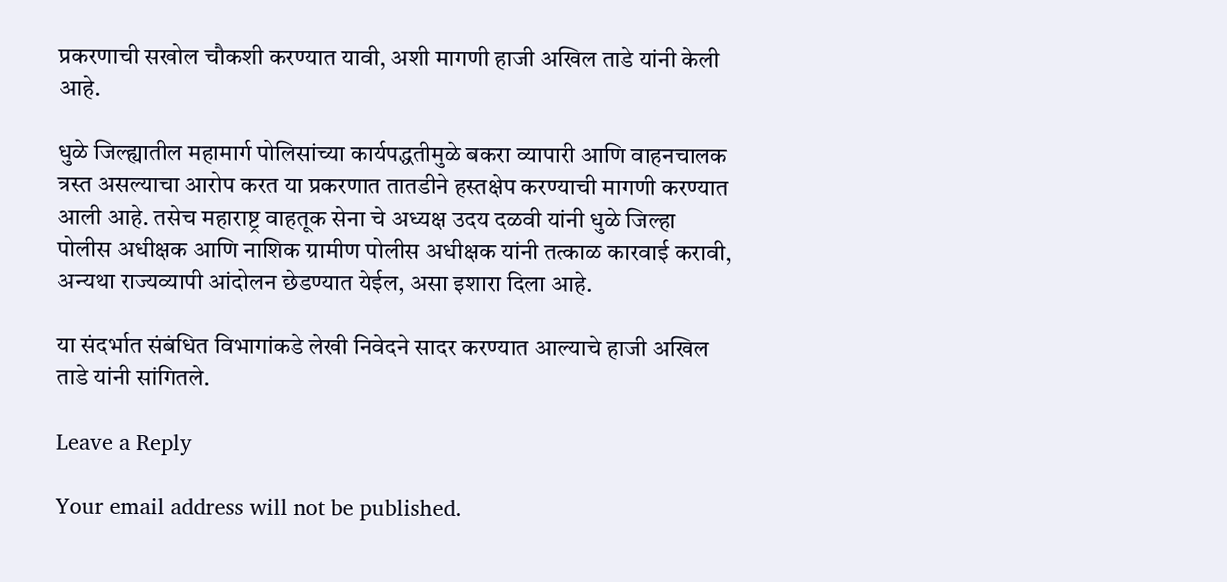प्रकरणाची सखोल चौकशी करण्यात यावी, अशी मागणी हाजी अखिल ताडे यांनी केली आहे.

धुळे जिल्ह्यातील महामार्ग पोलिसांच्या कार्यपद्धतीमुळे बकरा व्यापारी आणि वाहनचालक त्रस्त असल्याचा आरोप करत या प्रकरणात तातडीने हस्तक्षेप करण्याची मागणी करण्यात आली आहे. तसेच महाराष्ट्र वाहतूक सेना चे अध्यक्ष उदय दळवी यांनी धुळे जिल्हा पोलीस अधीक्षक आणि नाशिक ग्रामीण पोलीस अधीक्षक यांनी तत्काळ कारवाई करावी, अन्यथा राज्यव्यापी आंदोलन छेडण्यात येईल, असा इशारा दिला आहे.

या संदर्भात संबंधित विभागांकडे लेखी निवेदने सादर करण्यात आल्याचे हाजी अखिल ताडे यांनी सांगितले.

Leave a Reply

Your email address will not be published.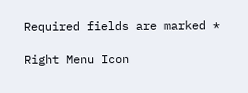Required fields are marked *

Right Menu Icon